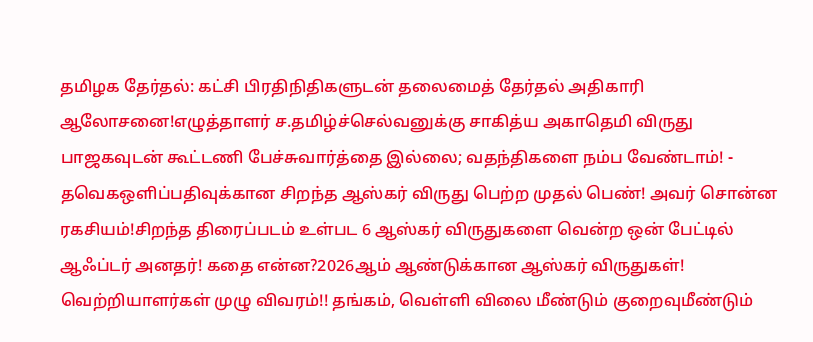தமிழக தேர்தல்: கட்சி பிரதிநிதிகளுடன் தலைமைத் தேர்தல் அதிகாரி ஆலோசனை!எழுத்தாளர் ச.தமிழ்ச்செல்வனுக்கு சாகித்ய அகாதெமி விருது பாஜகவுடன் கூட்டணி பேச்சுவார்த்தை இல்லை; வதந்திகளை நம்ப வேண்டாம்! - தவெகஒளிப்பதிவுக்கான சிறந்த ஆஸ்கர் விருது பெற்ற முதல் பெண்! அவர் சொன்ன ரகசியம்!சிறந்த திரைப்படம் உள்பட 6 ஆஸ்கர் விருதுகளை வென்ற ஒன் பேட்டில் ஆஃப்டர் அனதர்! கதை என்ன?2026ஆம் ஆண்டுக்கான ஆஸ்கர் விருதுகள்! வெற்றியாளர்கள் முழு விவரம்!! தங்கம், வெள்ளி விலை மீண்டும் குறைவுமீண்டும்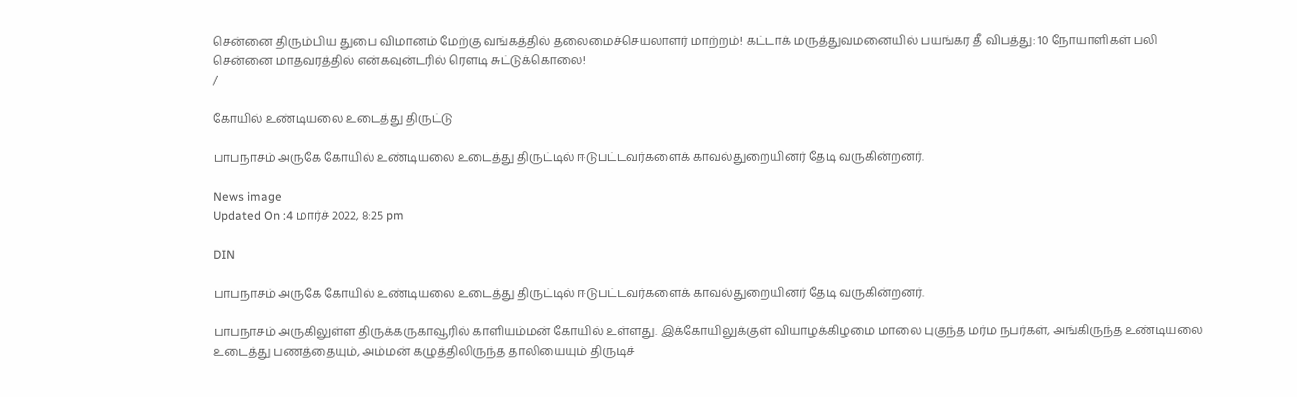சென்னை திரும்பிய துபை விமானம் மேற்கு வங்கத்தில் தலைமைச்செயலாளர் மாற்றம்! கட்டாக் மருத்துவமனையில் பயங்கர தீ விபத்து: 10 நோயாளிகள் பலி சென்னை மாதவரத்தில் என்கவுன்டரில் ரௌடி சுட்டுக்கொலை!
/

கோயில் உண்டியலை உடைத்து திருட்டு

பாபநாசம் அருகே கோயில் உண்டியலை உடைத்து திருட்டில் ஈடுபட்டவர்களைக் காவல்துறையினர் தேடி வருகின்றனர்.

News image
Updated On :4 மார்ச் 2022, 8:25 pm

DIN

பாபநாசம் அருகே கோயில் உண்டியலை உடைத்து திருட்டில் ஈடுபட்டவர்களைக் காவல்துறையினர் தேடி வருகின்றனர்.

பாபநாசம் அருகிலுள்ள திருக்கருகாவூரில் காளியம்மன் கோயில் உள்ளது. இக்கோயிலுக்குள் வியாழக்கிழமை மாலை புகுந்த மர்ம நபர்கள், அங்கிருந்த உண்டியலை உடைத்து பணத்தையும், அம்மன் கழுத்திலிருந்த தாலியையும் திருடிச்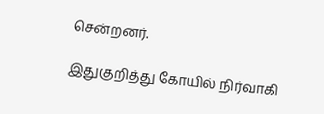சென்றனர்.

இதுகுறித்து கோயில் நிர்வாகி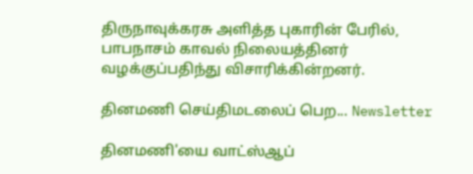திருநாவுக்கரசு அளித்த புகாரின் பேரில், பாபநாசம் காவல் நிலையத்தினர் வழக்குப்பதிந்து விசாரிக்கின்றனர்.

தினமணி செய்திமடலைப் பெற... Newsletter

தினமணி'யை வாட்ஸ்ஆப்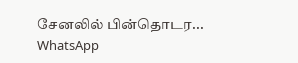சேனலில் பின்தொடர... WhatsApp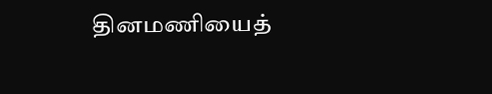தினமணியைத்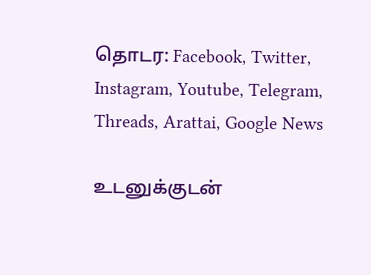தொடர: Facebook, Twitter, Instagram, Youtube, Telegram, Threads, Arattai, Google News

உடனுக்குடன்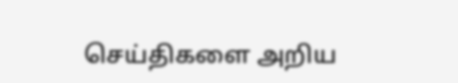செய்திகளை அறிய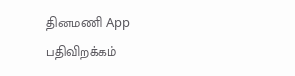தினமணி App பதிவிறக்கம்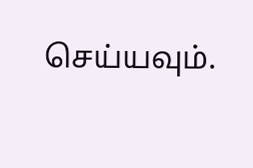செய்யவும்.